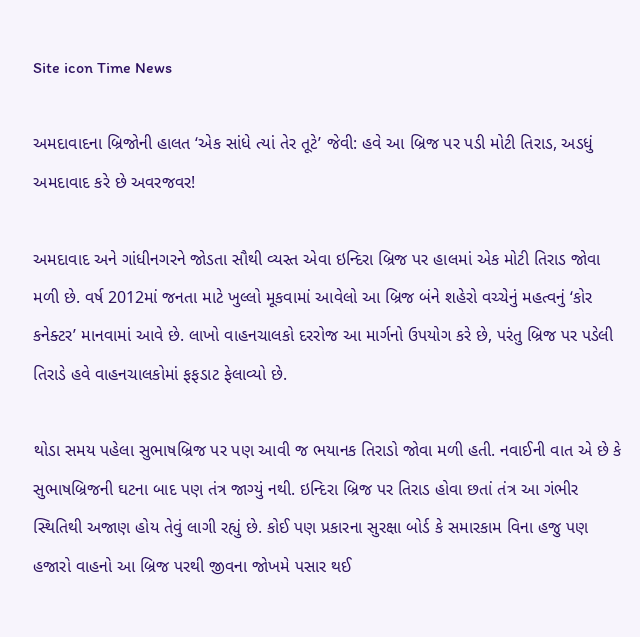Site icon Time News

અમદાવાદના બ્રિજોની હાલત ‘એક સાંધે ત્યાં તેર તૂટે’ જેવી: હવે આ બ્રિજ પર પડી મોટી તિરાડ, અડધું અમદાવાદ કરે છે અવરજવર!

અમદાવાદ અને ગાંધીનગરને જોડતા સૌથી વ્યસ્ત એવા ઇન્દિરા બ્રિજ પર હાલમાં એક મોટી તિરાડ જોવા મળી છે. વર્ષ 2012માં જનતા માટે ખુલ્લો મૂકવામાં આવેલો આ બ્રિજ બંને શહેરો વચ્ચેનું મહત્વનું ‘કોર કનેક્ટર’ માનવામાં આવે છે. લાખો વાહનચાલકો દરરોજ આ માર્ગનો ઉપયોગ કરે છે, પરંતુ બ્રિજ પર પડેલી તિરાડે હવે વાહનચાલકોમાં ફફડાટ ફેલાવ્યો છે.

થોડા સમય પહેલા સુભાષબ્રિજ પર પણ આવી જ ભયાનક તિરાડો જોવા મળી હતી. નવાઈની વાત એ છે કે સુભાષબ્રિજની ઘટના બાદ પણ તંત્ર જાગ્યું નથી. ઇન્દિરા બ્રિજ પર તિરાડ હોવા છતાં તંત્ર આ ગંભીર સ્થિતિથી અજાણ હોય તેવું લાગી રહ્યું છે. કોઈ પણ પ્રકારના સુરક્ષા બોર્ડ કે સમારકામ વિના હજુ પણ હજારો વાહનો આ બ્રિજ પરથી જીવના જોખમે પસાર થઈ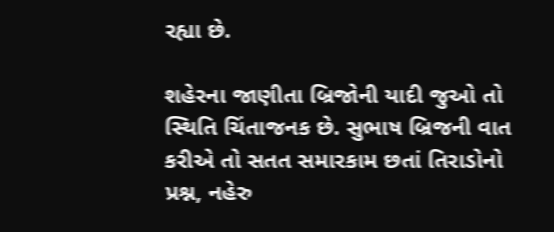રહ્યા છે.

શહેરના જાણીતા બ્રિજોની યાદી જુઓ તો સ્થિતિ ચિંતાજનક છે. સુભાષ બ્રિજની વાત કરીએ તો સતત સમારકામ છતાં તિરાડોનો પ્રશ્ન, નહેરુ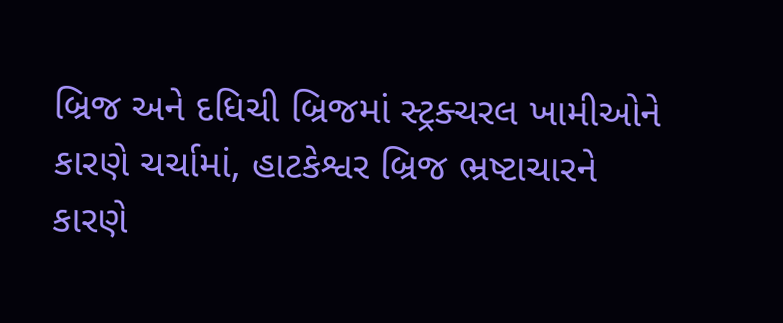બ્રિજ અને દધિચી બ્રિજમાં સ્ટ્રક્ચરલ ખામીઓને કારણે ચર્ચામાં, હાટકેશ્વર બ્રિજ ભ્રષ્ટાચારને કારણે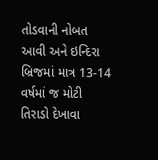તોડવાની નોબત આવી અને ઇન્દિરા બ્રિજમાં માત્ર 13-14 વર્ષમાં જ મોટી તિરાડો દેખાવા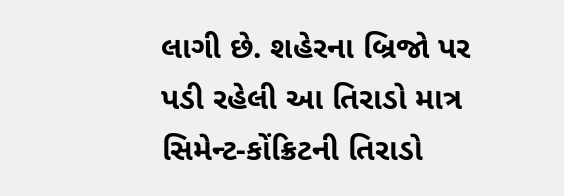લાગી છે. શહેરના બ્રિજો પર પડી રહેલી આ તિરાડો માત્ર સિમેન્ટ-કોંક્રિટની તિરાડો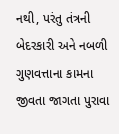નથી, પરંતુ તંત્રની બેદરકારી અને નબળી ગુણવત્તાના કામના જીવતા જાગતા પુરાવા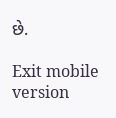છે.

Exit mobile version